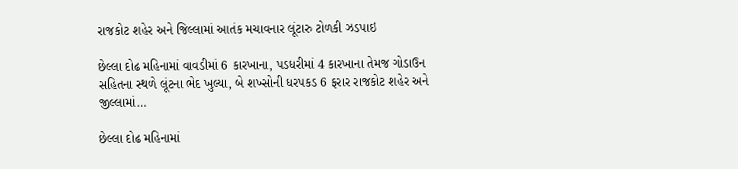રાજકોટ શહેર અને જિલ્લામાં આતંક મચાવનાર લૂંટારુ ટોળકી ઝડપાઇ

છેલ્લા દોઢ મહિનામાં વાવડીમાં 6 કારખાના, પડધરીમાં 4 કારખાના તેમજ ગોડાઉન સહિતના સ્થળે લૂંટના ભેદ ખુલ્યા, બે શખ્સોની ધરપકડ 6 ફરાર રાજકોટ શહેર અને જીલ્લામાં…

છેલ્લા દોઢ મહિનામાં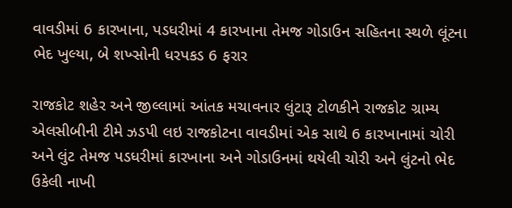વાવડીમાં 6 કારખાના, પડધરીમાં 4 કારખાના તેમજ ગોડાઉન સહિતના સ્થળે લૂંટના ભેદ ખુલ્યા, બે શખ્સોની ધરપકડ 6 ફરાર

રાજકોટ શહેર અને જીલ્લામાં આંતક મચાવનાર લુંટારૂ ટોળકીને રાજકોટ ગ્રામ્ય એલસીબીની ટીમે ઝડપી લઇ રાજકોટના વાવડીમાં એક સાથે 6 કારખાનામાં ચોરી અને લુંટ તેમજ પડધરીમાં કારખાના અને ગોડાઉનમાં થયેલી ચોરી અને લુંટનો ભેદ ઉકેલી નાખી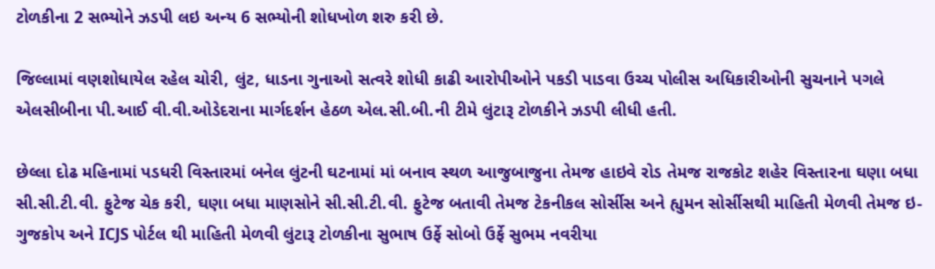ટોળકીના 2 સભ્યોને ઝડપી લઇ અન્ય 6 સભ્યોની શોધખોળ શરુ કરી છે.

જિલ્લામાં વણશોધાયેલ રહેલ ચોરી, લુંટ, ધાડના ગુનાઓ સત્વરે શોધી કાઢી આરોપીઓને પકડી પાડવા ઉચ્ચ પોલીસ અધિકારીઓની સુચનાને પગલે એલસીબીના પી.આઈ વી.વી.ઓડેદરાના માર્ગદર્શન હેઠળ એલ.સી.બી.ની ટીમે લુંટારૂ ટોળકીને ઝડપી લીધી હતી.

છેલ્લા દોઢ મહિનામાં પડધરી વિસ્તારમાં બનેલ લુંટની ઘટનામાં માં બનાવ સ્થળ આજુબાજુના તેમજ હાઇવે રોડ તેમજ રાજકોટ શહેર વિસ્તારના ઘણા બધા સી.સી.ટી.વી. ફુટેજ ચેક કરી, ઘણા બધા માણસોને સી.સી.ટી.વી. ફુટેજ બતાવી તેમજ ટેકનીકલ સોર્સીસ અને હ્યુમન સોર્સીસથી માહિતી મેળવી તેમજ ઇ-ગુજકોપ અને ICJS પોર્ટલ થી માહિતી મેળવી લુંટારૂ ટોળકીના સુભાષ ઉર્ફે સોબો ઉર્ફે સુભમ નવરીયા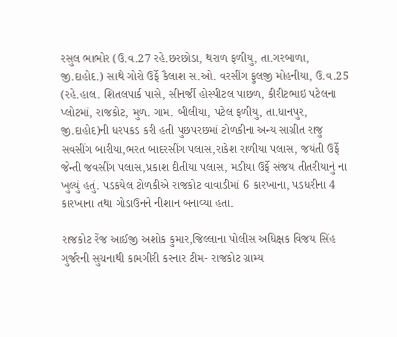રસુલ ભાભોર (ઉ.વ.27 રહે.છરછોડા, થરાળ ફળીયુ, તા.ગરબાળા, જી.દાહોદ.) સાથે ગોરો ઉર્ફે કૈલાશ સ.ઓ. વરસીંગ ફુલજી મોહનીયા, ઉ.વ.25 (રહે.હાલ. શિતલપાર્ક પાસે, સીનર્જી હોસ્પીટલ પાછળ, કીરીટભાઇ પટેલના પ્લોટમાં, રાજકોટ, મુળ. ગામ. બીલીયા, પટેલ ફળીયુ, તા.ધાનપુર, જી.દાહોદ)ની ધરપકડ કરી હતી પુછપરછમાં ટોળકીના અન્ય સાગ્રીત રાજુ સવસીંગ બારીયા,ભરત બાદરસીંગ પલાસ,રાકેશ રાળીયા પલાસ, જયંતી ઉર્ફે જેન્તી જવસીંગ પલાસ,પ્રકાશ દીતીયા પલાસ, મડીયા ઉર્ફે સંજય તીતરીયાનું ના ખુલ્યું હતું. પડકયેલ ટોળકીએ રાજકોટ વાવાડીમાં 6 કારખાના, પડધરીના 4 કારખાના તથા ગોડાઉનને નીશાન બનાવ્યા હતા.

રાજકોટ રેંજ આઈજી અશોક કુમાર,જિલ્લાના પોલીસ અધિક્ષક વિજય સિંહ ગુર્જરની સુચનાથી કામગીરી કરનાર ટીમ- રાજકોટ ગ્રામ્ય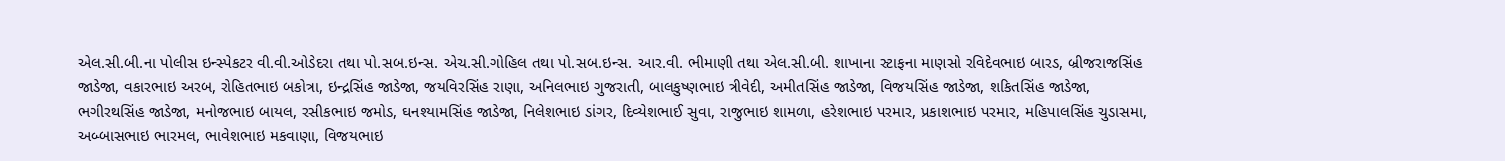એલ.સી.બી.ના પોલીસ ઇન્સ્પેકટર વી.વી.ઓડેદરા તથા પો.સબ.ઇન્સ. એચ.સી.ગોહિલ તથા પો.સબ.ઇન્સ. આર.વી. ભીમાણી તથા એલ.સી.બી. શાખાના સ્ટાફના માણસો રવિદેવભાઇ બારડ, બ્રીજરાજસિંહ જાડેજા, વકારભાઇ અરબ, રોહિતભાઇ બકોત્રા, ઇન્દ્રસિંહ જાડેજા, જયવિરસિંહ રાણા, અનિલભાઇ ગુજરાતી, બાલકુષ્ણભાઇ ત્રીવેદી, અમીતસિંહ જાડેજા, વિજયસિંહ જાડેજા, શકિતસિંહ જાડેજા, ભગીરથસિંહ જાડેજા, મનોજભાઇ બાયલ, રસીકભાઇ જમોડ, ઘનશ્યામસિંહ જાડેજા, નિલેશભાઇ ડાંગર, દિવ્યેશભાઈ સુવા, રાજુભાઇ શામળા, હરેશભાઇ પરમાર, પ્રકાશભાઇ પરમાર, મહિપાલસિંહ ચુડાસમા, અબ્બાસભાઇ ભારમલ, ભાવેશભાઇ મકવાણા, વિજયભાઇ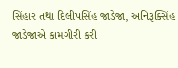સિંહાર તથા દિલીપસિંહ જાડેજા, અનિરૂક્સિંહ જાડેજાએ કામગીરી કરી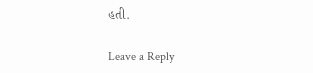હતી.

Leave a Reply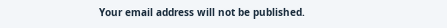Your email address will not be published.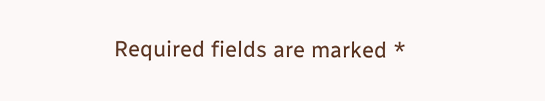Required fields are marked *